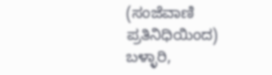(ಸಂಜೆವಾಣಿ ಪ್ರತಿನಿಧಿಯಿಂದ)
ಬಳ್ಳಾರಿ,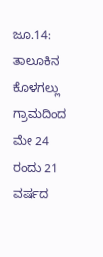ಜೂ.14: ತಾಲೂಕಿನ ಕೊಳಗಲ್ಲು ಗ್ರಾಮದಿಂದ ಮೇ 24 ರಂದು 21 ವರ್ಷದ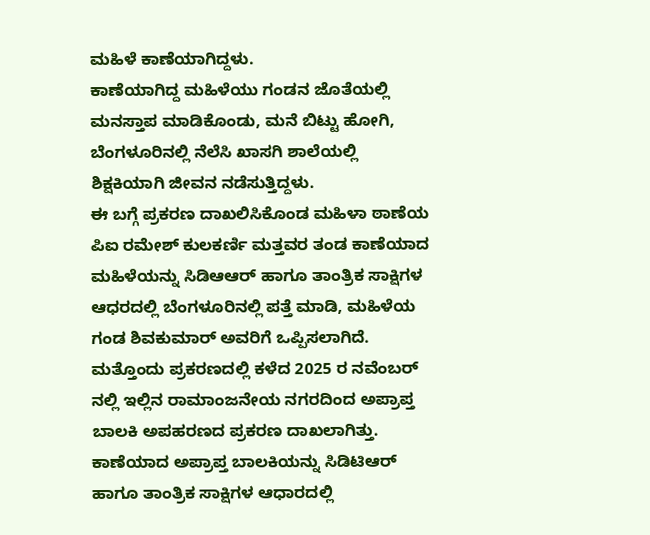ಮಹಿಳೆ ಕಾಣೆಯಾಗಿದ್ದಳು.
ಕಾಣೆಯಾಗಿದ್ದ ಮಹಿಳೆಯು ಗಂಡನ ಜೊತೆಯಲ್ಲಿ ಮನಸ್ತಾಪ ಮಾಡಿಕೊಂಡು, ಮನೆ ಬಿಟ್ಟು ಹೋಗಿ, ಬೆಂಗಳೂರಿನಲ್ಲಿ ನೆಲೆಸಿ ಖಾಸಗಿ ಶಾಲೆಯಲ್ಲಿ ಶಿಕ್ಷಕಿಯಾಗಿ ಜೀವನ ನಡೆಸುತ್ತಿದ್ದಳು.
ಈ ಬಗ್ಗೆ ಪ್ರಕರಣ ದಾಖಲಿಸಿಕೊಂಡ ಮಹಿಳಾ ಠಾಣೆಯ ಪಿಐ ರಮೇಶ್ ಕುಲಕರ್ಣಿ ಮತ್ತವರ ತಂಡ ಕಾಣೆಯಾದ ಮಹಿಳೆಯನ್ನು ಸಿಡಿಆಆರ್ ಹಾಗೂ ತಾಂತ್ರಿಕ ಸಾಕ್ಷಿಗಳ ಆಧರದಲ್ಲಿ ಬೆಂಗಳೂರಿನಲ್ಲಿ ಪತ್ತೆ ಮಾಡಿ, ಮಹಿಳೆಯ ಗಂಡ ಶಿವಕುಮಾರ್ ಅವರಿಗೆ ಒಪ್ಪಿಸಲಾಗಿದೆ.
ಮತ್ತೊಂದು ಪ್ರಕರಣದಲ್ಲಿ ಕಳೆದ 2025 ರ ನವೆಂಬರ್ ನಲ್ಲಿ ಇಲ್ಲಿನ ರಾಮಾಂಜನೇಯ ನಗರದಿಂದ ಅಪ್ರಾಪ್ತ ಬಾಲಕಿ ಅಪಹರಣದ ಪ್ರಕರಣ ದಾಖಲಾಗಿತ್ತು.
ಕಾಣೆಯಾದ ಅಪ್ರಾಪ್ತ ಬಾಲಕಿಯನ್ನು ಸಿಡಿಟಿಆರ್ ಹಾಗೂ ತಾಂತ್ರಿಕ ಸಾಕ್ಷಿಗಳ ಆಧಾರದಲ್ಲಿ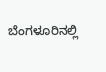ಬೆಂಗಳೂರಿನಲ್ಲಿ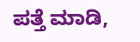ಪತ್ತೆ ಮಾಡಿ,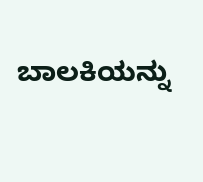ಬಾಲಕಿಯನ್ನು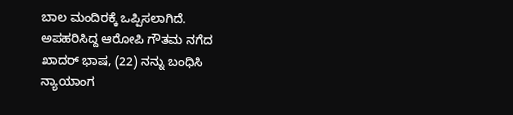ಬಾಲ ಮಂದಿರಕ್ಕೆ ಒಪ್ಪಿಸಲಾಗಿದೆ.
ಅಪಹರಿಸಿದ್ದ ಆರೋಪಿ ಗೌತಮ ನಗೆದ ಖಾದರ್ ಭಾಷ, (22) ನನ್ನು ಬಂಧಿಸಿ ನ್ಯಾಯಾಂಗ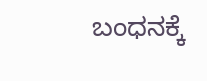ಬಂಧನಕ್ಕೆ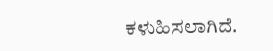ಕಳುಹಿಸಲಾಗಿದೆ.